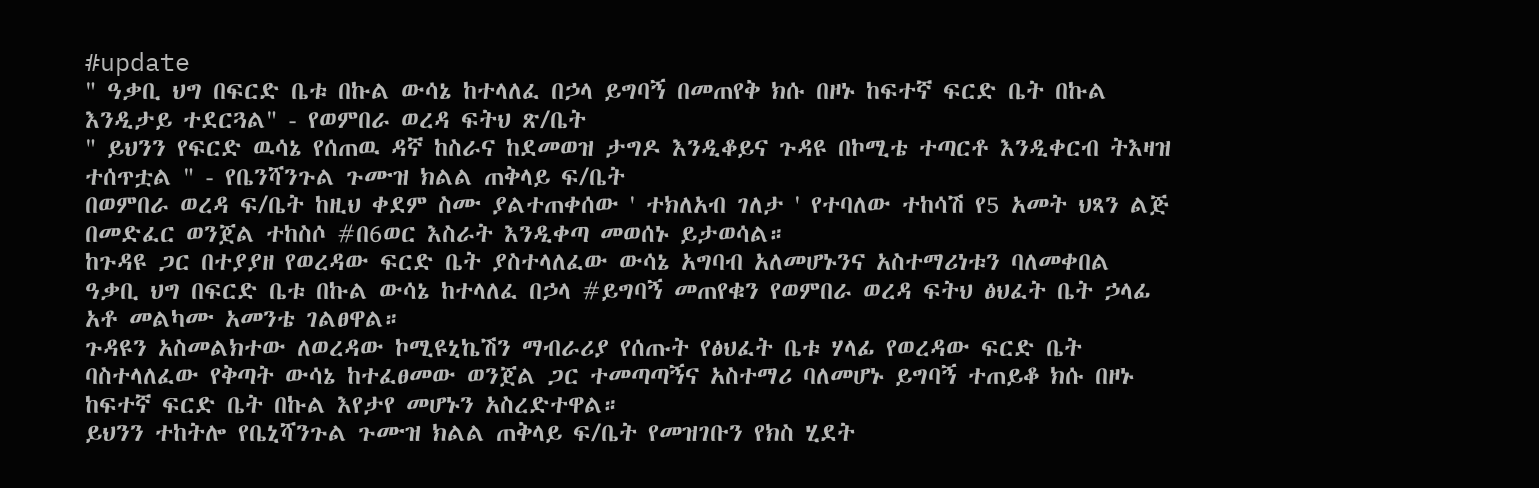#update
" ዓቃቢ ህግ በፍርድ ቤቱ በኩል ውሳኔ ከተላለፈ በኃላ ይግባኝ በመጠየቅ ክሱ በዞኑ ከፍተኛ ፍርድ ቤት በኩል እንዲታይ ተደርጓል" - የወምበራ ወረዳ ፍትህ ጽ/ቤት
" ይህንን የፍርድ ዉሳኔ የሰጠዉ ዳኛ ከስራና ከደመወዝ ታግዶ እንዲቆይና ጉዳዩ በኮሚቴ ተጣርቶ እንዲቀርብ ትእዛዝ ተሰጥቷል " - የቤንሻንጉል ጉሙዝ ክልል ጠቅላይ ፍ/ቤት
በወምበራ ወረዳ ፍ/ቤት ከዚህ ቀደም ስሙ ያልተጠቀሰው ' ተክለአብ ገለታ ' የተባለው ተከሳሽ የ5 አመት ህጻን ልጅ በመድፈር ወንጀል ተከስሶ #በ6ወር እስራት እንዲቀጣ መወሰኑ ይታወሳል።
ከጉዳዩ ጋር በተያያዘ የወረዳው ፍርድ ቤት ያስተላለፈው ውሳኔ አግባብ አለመሆኑንና አስተማሪነቱን ባለመቀበል ዓቃቢ ህግ በፍርድ ቤቱ በኩል ውሳኔ ከተላለፈ በኃላ #ይግባኝ መጠየቁን የወምበራ ወረዳ ፍትህ ፅህፈት ቤት ኃላፊ አቶ መልካሙ አመንቴ ገልፀዋል።
ጉዳዩን አስመልክተው ለወረዳው ኮሚዩኒኬሽን ማብራሪያ የሰጡት የፅህፈት ቤቱ ሃላፊ የወረዳው ፍርድ ቤት ባስተላለፈው የቅጣት ውሳኔ ከተፈፀመው ወንጀል ጋር ተመጣጣኝና አስተማሪ ባለመሆኑ ይግባኝ ተጠይቆ ክሱ በዞኑ ከፍተኛ ፍርድ ቤት በኩል እየታየ መሆኑን አስረድተዋል።
ይህንን ተከትሎ የቤኒሻንጉል ጉሙዝ ክልል ጠቅላይ ፍ/ቤት የመዝገቡን የክስ ሂደት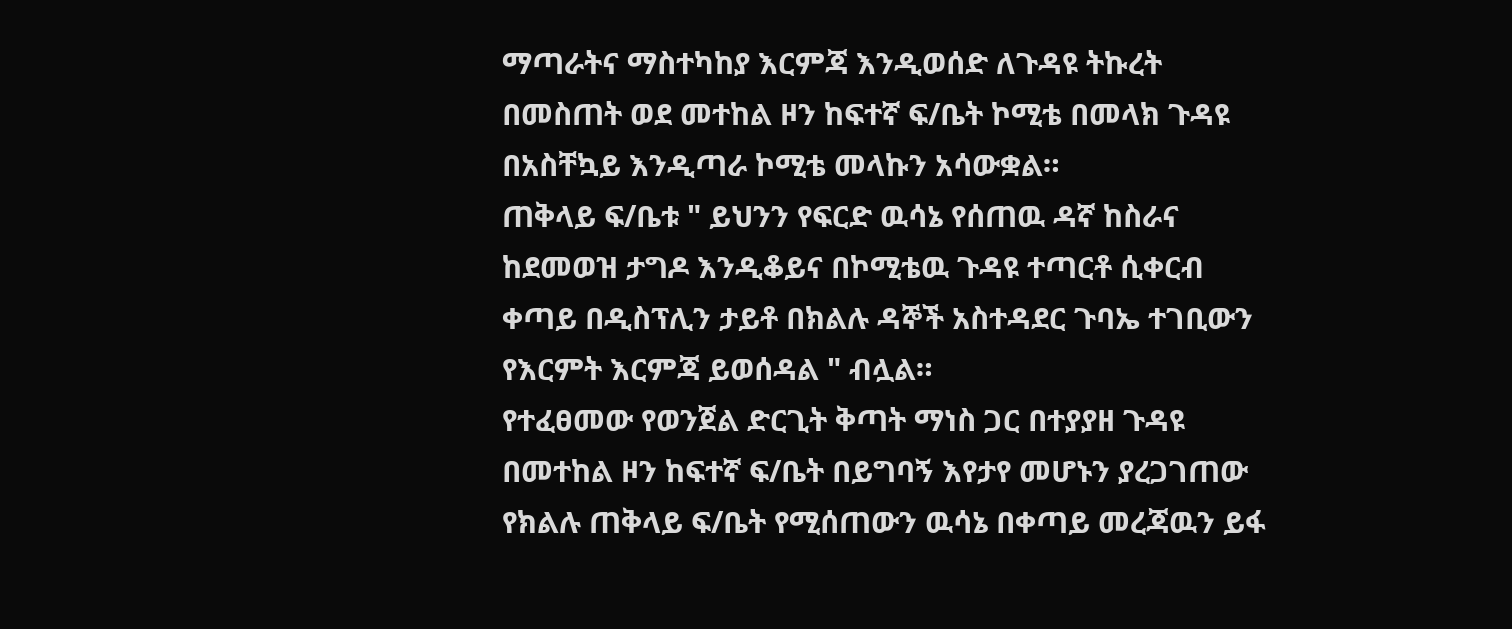ማጣራትና ማስተካከያ እርምጃ እንዲወሰድ ለጉዳዩ ትኩረት በመስጠት ወደ መተከል ዞን ከፍተኛ ፍ/ቤት ኮሚቴ በመላክ ጉዳዩ በአስቸኳይ እንዲጣራ ኮሚቴ መላኩን አሳውቋል።
ጠቅላይ ፍ/ቤቱ " ይህንን የፍርድ ዉሳኔ የሰጠዉ ዳኛ ከስራና ከደመወዝ ታግዶ እንዲቆይና በኮሚቴዉ ጉዳዩ ተጣርቶ ሲቀርብ ቀጣይ በዲስፕሊን ታይቶ በክልሉ ዳኞች አስተዳደር ጉባኤ ተገቢውን የእርምት እርምጃ ይወሰዳል " ብሏል።
የተፈፀመው የወንጀል ድርጊት ቅጣት ማነስ ጋር በተያያዘ ጉዳዩ በመተከል ዞን ከፍተኛ ፍ/ቤት በይግባኝ እየታየ መሆኑን ያረጋገጠው የክልሉ ጠቅላይ ፍ/ቤት የሚሰጠውን ዉሳኔ በቀጣይ መረጃዉን ይፋ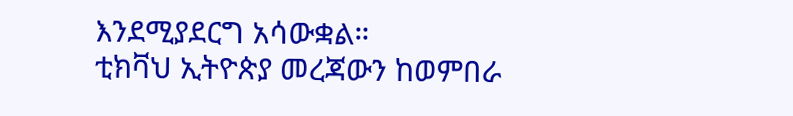እንደሚያደርግ አሳውቋል።
ቲክቫህ ኢትዮጵያ መረጃውን ከወምበራ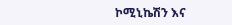ኮሚኒኬሽን እና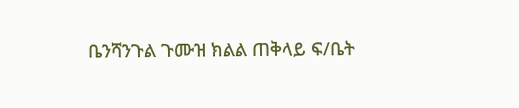ቤንሻንጉል ጉሙዝ ክልል ጠቅላይ ፍ/ቤት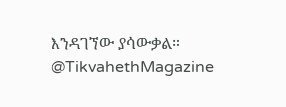እንዳገኘው ያሳውቃል።
@TikvahethMagazine